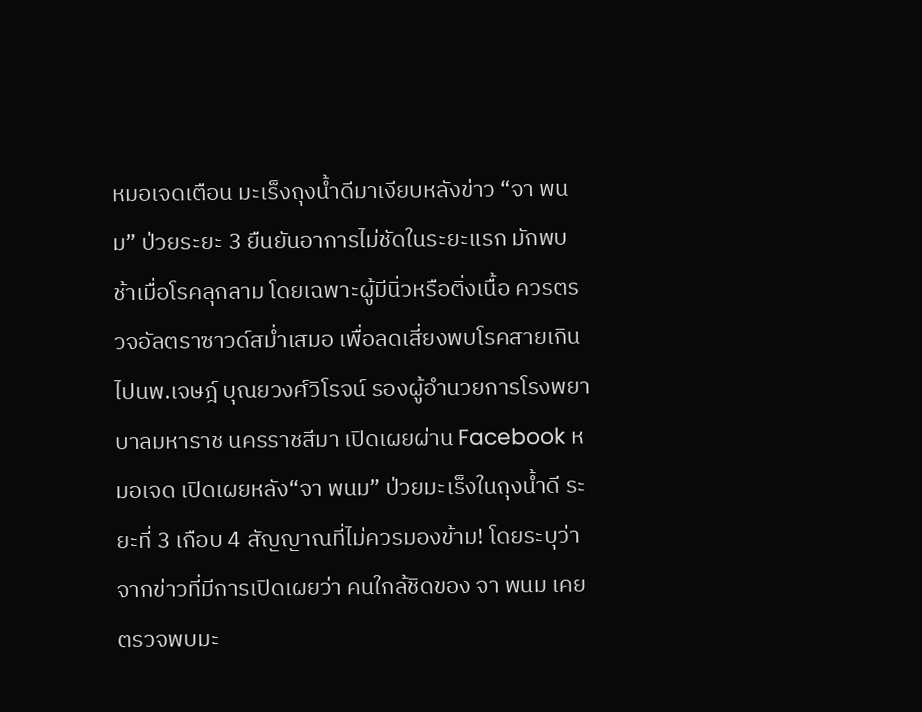หมอเจดเตือน มะเร็งถุงน้ำดีมาเงียบหลังข่าว “จา พนม” ป่วยระยะ 3 ยืนยันอาการไม่ชัดในระยะแรก มักพบช้าเมื่อโรคลุกลาม โดยเฉพาะผู้มีนิ่วหรือติ่งเนื้อ ควรตรวจอัลตราซาวด์สม่ำเสมอ เพื่อลดเสี่ยงพบโรคสายเกินไปนพ.เจษฎ์ บุณยวงศ์วิโรจน์ รองผู้อำนวยการโรงพยาบาลมหาราช นครราชสีมา เปิดเผยผ่าน Facebook หมอเจด เปิดเผยหลัง“จา พนม” ป่วยมะเร็งในถุงน้ำดี ระยะที่ 3 เกือบ 4 สัญญาณที่ไม่ควรมองข้าม! โดยระบุว่าจากข่าวที่มีการเปิดเผยว่า คนใกล้ชิดของ จา พนม เคยตรวจพบมะ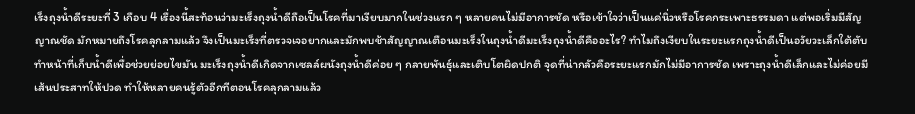เร็งถุงน้ำดีระยะที่ 3 เกือบ 4 เรื่องนี้สะท้อนว่ามะเร็งถุงน้ำดีถือเป็นโรคที่มาเงียบมากในช่วงแรก ๆ หลายคนไม่มีอาการชัด หรือเข้าใจว่าเป็นแค่นิ่วหรือโรคกระเพาะธรรมดา แต่พอเริ่มมีสัญญาณชัด มักหมายถึงโรคลุกลามแล้ว จึงเป็นมะเร็งที่ตรวจเจอยากและมักพบช้าสัญญาณเตือนมะเร็งในถุงน้ำดีมะเร็งถุงน้ำดีคืออะไร? ทำไมถึงเงียบในระยะแรกถุงน้ำดีเป็นอวัยวะเล็กใต้ตับ ทำหน้าที่เก็บน้ำดีเพื่อช่วยย่อยไขมัน มะเร็งถุงน้ำดีเกิดจากเซลล์ผนังถุงน้ำดีค่อย ๆ กลายพันธุ์และเติบโตผิดปกติ จุดที่น่ากลัวคือระยะแรกมักไม่มีอาการชัด เพราะถุงน้ำดีเล็กและไม่ค่อยมีเส้นประสาทให้ปวด ทำให้หลายคนรู้ตัวอีกทีตอนโรคลุกลามแล้ว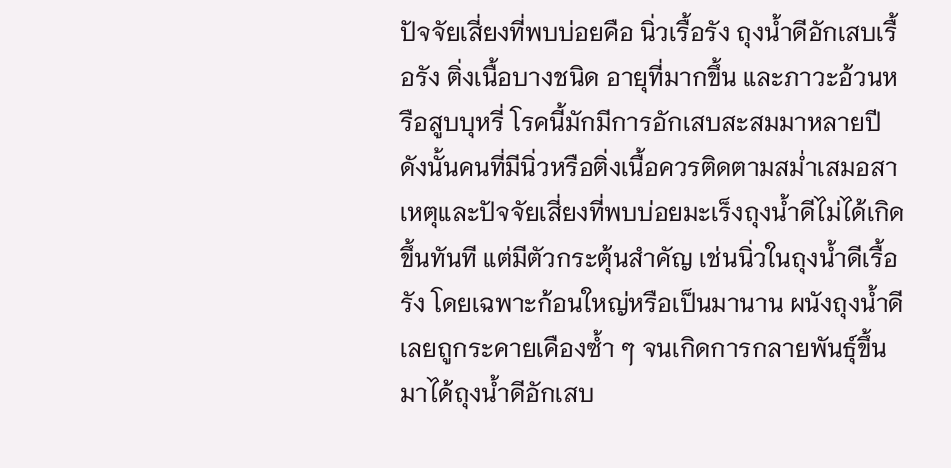ปัจจัยเสี่ยงที่พบบ่อยคือ นิ่วเรื้อรัง ถุงน้ำดีอักเสบเรื้อรัง ติ่งเนื้อบางชนิด อายุที่มากขึ้น และภาวะอ้วนหรือสูบบุหรี่ โรคนี้มักมีการอักเสบสะสมมาหลายปี ดังนั้นคนที่มีนิ่วหรือติ่งเนื้อควรติดตามสม่ำเสมอสาเหตุและปัจจัยเสี่ยงที่พบบ่อยมะเร็งถุงน้ำดีไม่ได้เกิดขึ้นทันที แต่มีตัวกระตุ้นสำคัญ เช่นนิ่วในถุงน้ำดีเรื้อรัง โดยเฉพาะก้อนใหญ่หรือเป็นมานาน ผนังถุงน้ำดีเลยถูกระคายเคืองซ้ำ ๆ จนเกิดการกลายพันธุ์ขึ้นมาได้ถุงน้ำดีอักเสบ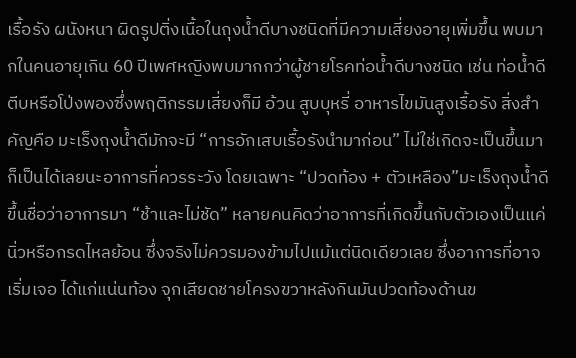เรื้อรัง ผนังหนา ผิดรูปติ่งเนื้อในถุงน้ำดีบางชนิดที่มีความเสี่ยงอายุเพิ่มขึ้น พบมากในคนอายุเกิน 60 ปีเพศหญิงพบมากกว่าผู้ชายโรคท่อน้ำดีบางชนิด เช่น ท่อน้ำดีตีบหรือโป่งพองซึ่งพฤติกรรมเสี่ยงก็มี อ้วน สูบบุหรี่ อาหารไขมันสูงเรื้อรัง สิ่งสำคัญคือ มะเร็งถุงน้ำดีมักจะมี “การอักเสบเรื้อรังนำมาก่อน” ไม่ใช่เกิดจะเป็นขึ้นมาก็เป็นได้เลยนะอาการที่ควรระวัง โดยเฉพาะ “ปวดท้อง + ตัวเหลือง”มะเร็งถุงน้ำดีขึ้นชื่อว่าอาการมา “ช้าและไม่ชัด” หลายคนคิดว่าอาการที่เกิดขึ้นกับตัวเองเป็นแค่นิ่วหรือกรดไหลย้อน ซึ่งจริงไม่ควรมองข้ามไปแม้แต่นิดเดียวเลย ซึ่งอาการที่อาจเริ่มเจอ ได้แก่แน่นท้อง จุกเสียดชายโครงขวาหลังกินมันปวดท้องด้านข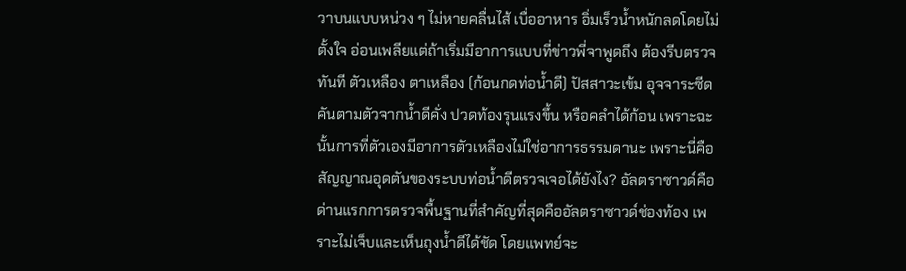วาบนแบบหน่วง ๆ ไม่หายคลื่นไส้ เบื่ออาหาร อิ่มเร็วน้ำหนักลดโดยไม่ตั้งใจ อ่อนเพลียแต่ถ้าเริ่มมีอาการแบบที่ข่าวพี่จาพูดถึง ต้องรีบตรวจทันที ตัวเหลือง ตาเหลือง (ก้อนกดท่อน้ำดี) ปัสสาวะเข้ม อุจจาระซีด คันตามตัวจากน้ำดีคั่ง ปวดท้องรุนแรงขึ้น หรือคลำได้ก้อน เพราะฉะนั้นการที่ตัวเองมีอาการตัวเหลืองไม่ใช่อาการธรรมดานะ เพราะนี่คือสัญญาณอุดตันของระบบท่อน้ำดีตรวจเจอได้ยังไง? อัลตราซาวด์คือด่านแรกการตรวจพื้นฐานที่สำคัญที่สุดคืออัลตราซาวด์ช่องท้อง เพราะไม่เจ็บและเห็นถุงน้ำดีได้ชัด โดยแพทย์จะ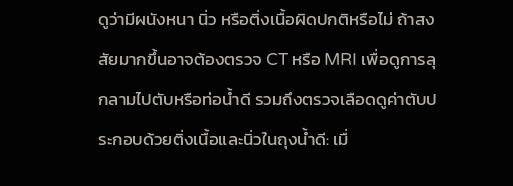ดูว่ามีผนังหนา นิ่ว หรือติ่งเนื้อผิดปกติหรือไม่ ถ้าสงสัยมากขึ้นอาจต้องตรวจ CT หรือ MRI เพื่อดูการลุกลามไปตับหรือท่อน้ำดี รวมถึงตรวจเลือดดูค่าตับประกอบด้วยติ่งเนื้อและนิ่วในถุงน้ำดี: เมื่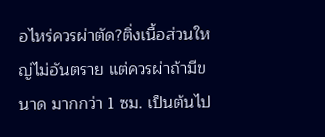อไหร่ควรผ่าตัด?ติ่งเนื้อส่วนใหญ่ไม่อันตราย แต่ควรผ่าถ้ามีขนาด มากกว่า 1 ซม. เป็นต้นไป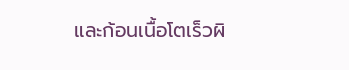และก้อนเนื้อโตเร็วผิ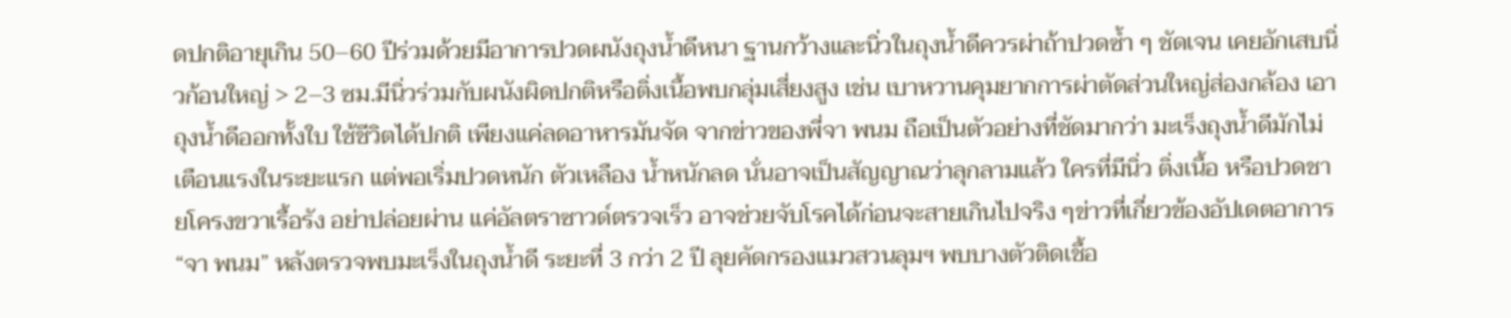ดปกติอายุเกิน 50–60 ปีร่วมด้วยมีอาการปวดผนังถุงน้ำดีหนา ฐานกว้างและนิ่วในถุงน้ำดีควรผ่าถ้าปวดซ้ำ ๆ ชัดเจน เคยอักเสบนิ่วก้อนใหญ่ > 2–3 ซม.มีนิ่วร่วมกับผนังผิดปกติหรือติ่งเนื้อพบกลุ่มเสี่ยงสูง เช่น เบาหวานคุมยากการผ่าตัดส่วนใหญ่ส่องกล้อง เอาถุงน้ำดีออกทั้งใบ ใช้ชีวิตได้ปกติ เพียงแค่ลดอาหารมันจัด จากข่าวของพี่จา พนม ถือเป็นตัวอย่างที่ชัดมากว่า มะเร็งถุงน้ำดีมักไม่เตือนแรงในระยะแรก แต่พอเริ่มปวดหนัก ตัวเหลือง น้ำหนักลด นั่นอาจเป็นสัญญาณว่าลุกลามแล้ว ใครที่มีนิ่ว ติ่งเนื้อ หรือปวดชายโครงขวาเรื้อรัง อย่าปล่อยผ่าน แค่อัลตราซาวด์ตรวจเร็ว อาจช่วยจับโรคได้ก่อนจะสายเกินไปจริง ๆข่าวที่เกี่ยวข้องอัปเดตอาการ “จา พนม” หลังตรวจพบมะเร็งในถุงน้ำดี ระยะที่ 3 กว่า 2 ปี ลุยคัดกรองแมวสวนลุมฯ พบบางตัวติดเชื้อ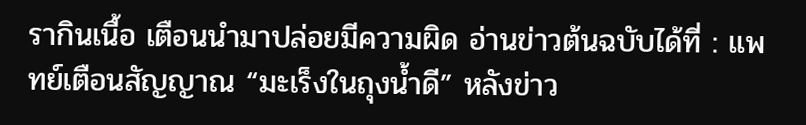รากินเนื้อ เตือนนำมาปล่อยมีความผิด อ่านข่าวต้นฉบับได้ที่ : แพทย์เตือนสัญญาณ “มะเร็งในถุงน้ำดี” หลังข่าว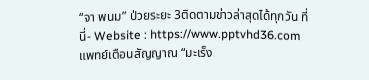“จา พนม” ป่วยระยะ 3ติดตามข่าวล่าสุดได้ทุกวัน ที่นี่- Website : https://www.pptvhd36.com
แพทย์เตือนสัญญาณ “มะเร็ง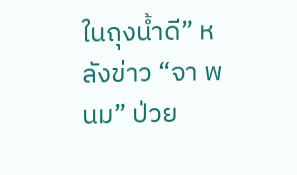ในถุงน้ำดี” หลังข่าว “จา พนม” ป่วย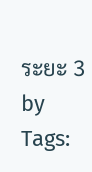ระยะ 3
by
Tags: